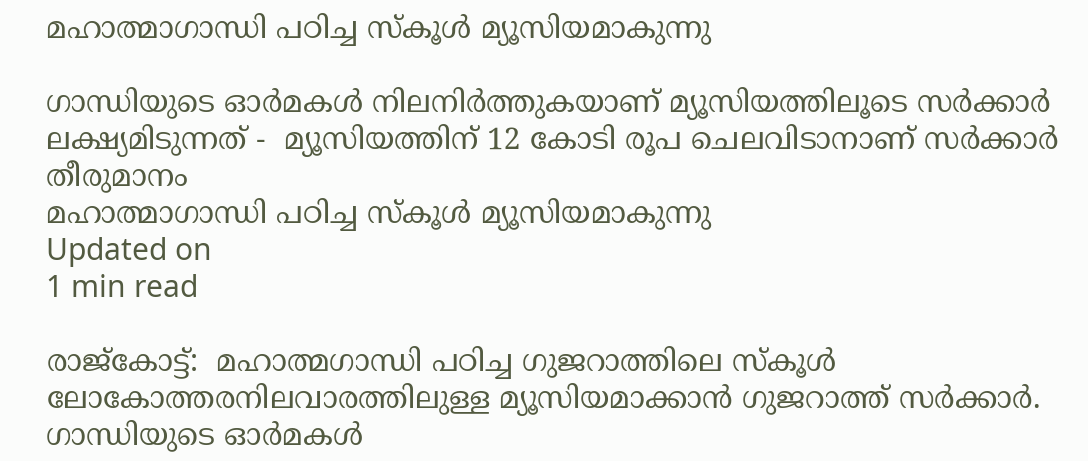മഹാത്മാഗാന്ധി പഠിച്ച സ്‌കൂള്‍ മ്യൂസിയമാകുന്നു

ഗാന്ധിയുടെ ഓര്‍മകള്‍ നിലനിര്‍ത്തുകയാണ് മ്യൂസിയത്തിലൂടെ സര്‍ക്കാര്‍ ലക്ഷ്യമിടുന്നത്‌ -  മ്യൂസിയത്തിന് 12 കോടി രൂപ ചെലവിടാനാണ് സര്‍ക്കാര്‍ തീരുമാനം
മഹാത്മാഗാന്ധി പഠിച്ച സ്‌കൂള്‍ മ്യൂസിയമാകുന്നു
Updated on
1 min read

രാജ്‌കോട്ട്:  മഹാത്മഗാന്ധി പഠിച്ച ഗുജറാത്തിലെ സ്‌കൂള്‍ ലോകോത്തരനിലവാരത്തിലുള്ള മ്യൂസിയമാക്കാന്‍ ഗുജറാത്ത് സര്‍ക്കാര്‍. ഗാന്ധിയുടെ ഓര്‍മകള്‍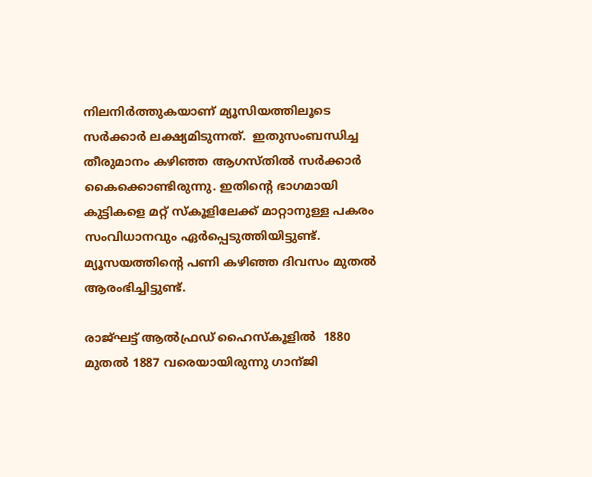നിലനിര്‍ത്തുകയാണ് മ്യൂസിയത്തിലൂടെ സര്‍ക്കാര്‍ ലക്ഷ്യമിടുന്നത്.  ഇതുസംബന്ധിച്ച തീരുമാനം കഴിഞ്ഞ ആഗസ്തില്‍ സര്‍ക്കാര്‍  കൈക്കൊണ്ടിരുന്നു. ഇതിന്റെ ഭാഗമായി കുട്ടികളെ മറ്റ് സ്‌കൂളിലേക്ക് മാറ്റാനുള്ള പകരം സംവിധാനവും ഏര്‍പ്പെടുത്തിയിട്ടുണ്ട്. മ്യൂസയത്തിന്റെ പണി കഴിഞ്ഞ ദിവസം മുതല്‍ ആരംഭിച്ചിട്ടുണ്ട്.

രാജ്ഘട്ട് ആല്‍ഫ്രഡ് ഹൈസ്‌കൂളില്‍  1880 മുതല്‍ 1887 വരെയായിരുന്നു ഗാന്ജി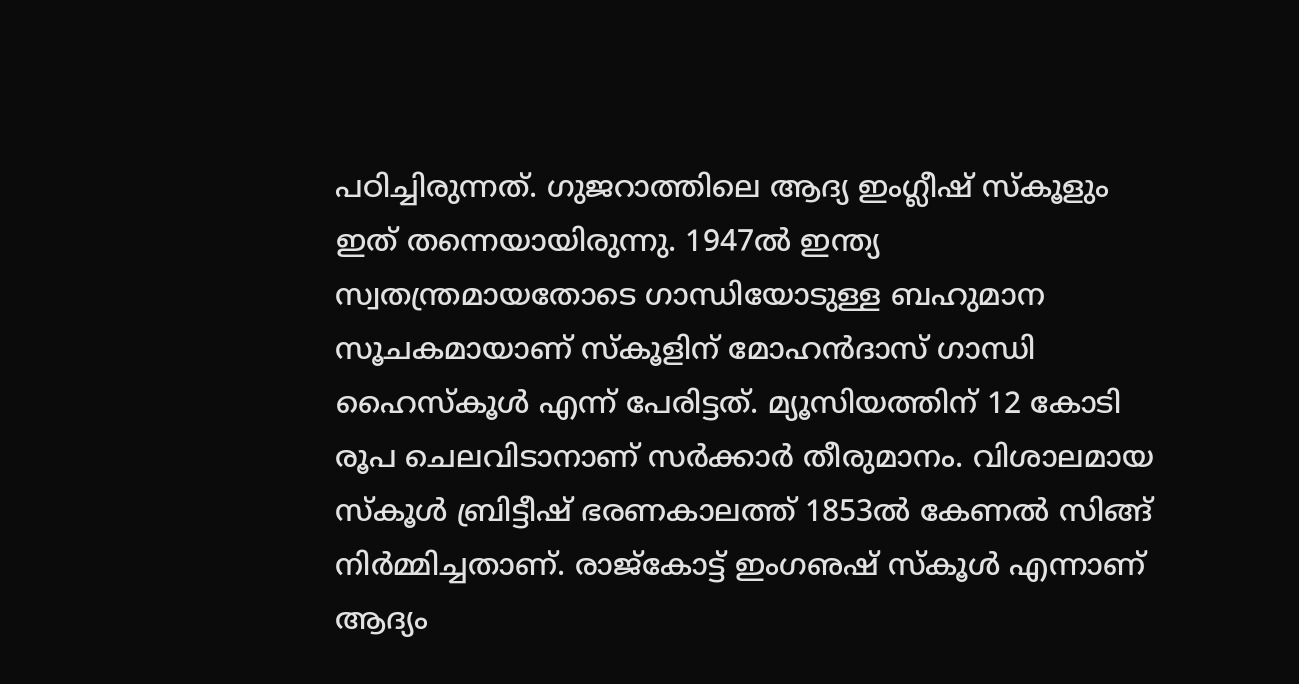പഠിച്ചിരുന്നത്. ഗുജറാത്തിലെ ആദ്യ ഇംഗ്ലീഷ് സ്‌കൂളും ഇത് തന്നെയായിരുന്നു. 1947ല്‍ ഇന്ത്യ സ്വതന്ത്രമായതോടെ ഗാന്ധിയോടുള്ള ബഹുമാന സൂചകമായാണ് സ്‌കൂളിന് മോഹന്‍ദാസ് ഗാന്ധി ഹൈസ്‌കൂള്‍ എന്ന് പേരിട്ടത്. മ്യൂസിയത്തിന് 12 കോടി രൂപ ചെലവിടാനാണ് സര്‍ക്കാര്‍ തീരുമാനം. വിശാലമായ സ്‌കൂള്‍ ബ്രിട്ടീഷ് ഭരണകാലത്ത് 1853ല്‍ കേണല്‍ സിങ്ങ്  നിര്‍മ്മിച്ചതാണ്. രാജ്‌കോട്ട് ഇംഗഌഷ് സ്‌കൂള്‍ എന്നാണ് ആദ്യം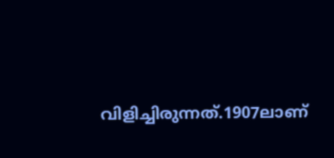വിളിച്ചിരുന്നത്.1907ലാണ്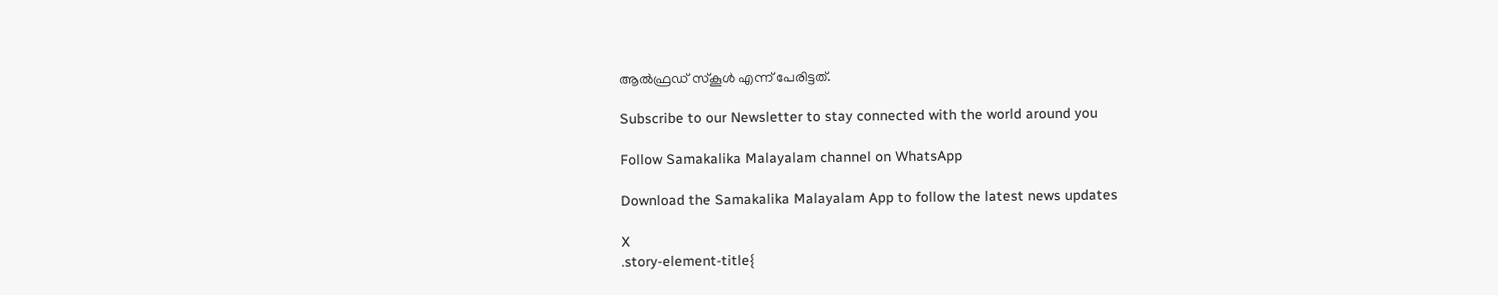ആല്‍ഫ്രഡ് സ്‌കൂള്‍ എന്ന് പേരിട്ടത്.

Subscribe to our Newsletter to stay connected with the world around you

Follow Samakalika Malayalam channel on WhatsApp

Download the Samakalika Malayalam App to follow the latest news updates

X
.story-element-title{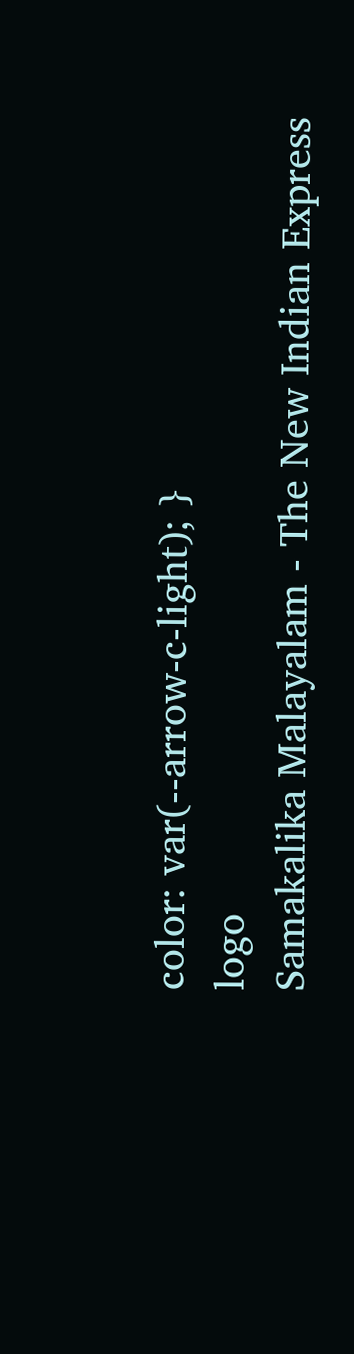color: var(--arrow-c-light); }
logo
Samakalika Malayalam - The New Indian Express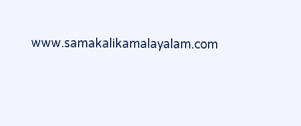www.samakalikamalayalam.com